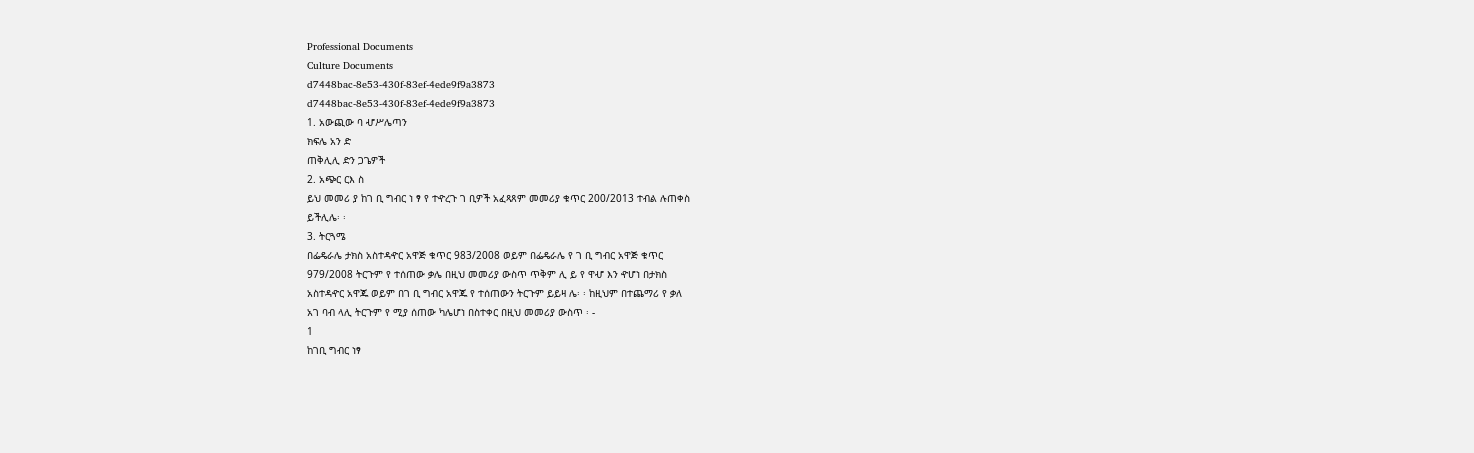Professional Documents
Culture Documents
d7448bac-8e53-430f-83ef-4ede9f9a3873
d7448bac-8e53-430f-83ef-4ede9f9a3873
1. አውጪው ባ ሇሥሌጣን
ክፍሌ አን ድ
ጠቅሊሊ ድን ጋጌዎች
2. አጭር ርእ ስ
ይህ መመሪ ያ ከገ ቢ ግብር ነ ፃ የ ተዯረጉ ገ ቢዎች አፈጻጸም መመሪያ ቁጥር 200/2013 ተብል ሉጠቀስ
ይችሊሌ፡ ፡
3. ትርጓሜ
በፌዴራሌ ታክስ አስተዳዯር አዋጅ ቁጥር 983/2008 ወይም በፌዴራሌ የ ገ ቢ ግብር አዋጅ ቁጥር
979/2008 ትርጉም የ ተሰጠው ቃሌ በዚህ መመሪያ ውስጥ ጥቅም ሊ ይ የ ዋሇ እን ዯሆነ በታክስ
አስተዳዯር አዋጁ ወይም በገ ቢ ግብር አዋጁ የ ተሰጠውን ትርጉም ይይዛ ሌ፡ ፡ ከዚህም በተጨማሪ የ ቃለ
አገ ባብ ላሊ ትርጉም የ ሚያ ሰጠው ካሌሆነ በስተቀር በዚህ መመሪያ ውስጥ ፡ -
1
ከገቢ ግብር ነፃ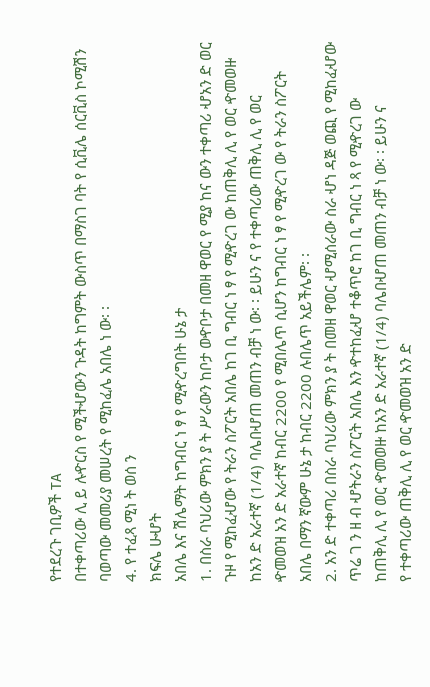የተደረጉ ገቢዎች TA
በተቀጣሪው ሊ ይ ሉዯርስ የ ሚችሇውን ጉዳት ከግምት ውስጥ በማስገ ባት የ ሲቪሌ ሰርቪስ ኮሚሽን
ባወጣው መመሪያ መሠረት የ ሚከፈሌ አበሌ ነ ው፡ ፡
4. የ ተፈጻ ሚነ ት ወሰ ን
ክፍሌ ሁሇት
አበሌ እና ሽሌማት ከግብር ነ ፃ የ ሚዯረግበት ሁኔ ታ
1. በስራ ባህሪው ምክን ያ ት ሥራውን ከቦታ ወዯቦታ በመዘ ዋወር የ ሚያ ከና ውን ተቀጣሪ ሇአን ድ ወር
ጉዞ የ ሚከፈሇው የ ትራን ስፖርት አበሌ ከገ ቢ ግብር ነ ፃ የ ሚዯረገ ው ከጠቅሊ ሊ የ ወር ዯመወዙ
ከአን ድ አራተኛ (1/4) ባሌበሇጠ መጠን ብቻ ነ ው፡ ፡ ይሁን ና የ ተቀጣሪው ጠቅሊ ሊ የ ወር
ዯመወዝ አን ድ አራተኛ ከብር 2200 የ ሚበሌጥ ሲሆን ከግብር ነ ፃ የ ሚዯረገ ው የ ትራን ስፖርት
አበሌ በማን ኛውም ሁኔ ታ ከብር 2200 ሉበሌጥ አይችሌም፡ ፡
2. አን ድ ተቀጣሪ በስራ ባህሪው ምክን ያ ት በመዘ ዋወር ሇሚሰራው ስራ ሇነ ዳጅ ወጪ የ ሚከፈሇው
ጥሬ ገ ን ዘ ብ ሇትራን ስፖርት አበሌ እን ዯተከፈሇ ተቆጥሮ ከገ ቢ ግብር ነ ጻ የ ሚዯረገ ው
ከጠቅሊ ሊ የ ወር ዯመወዙ ከአን ድ አራተኛ (1/4) ባሌበሇጠ መጠን ብቻ ነ ው፡ ፡ ይሁን ና
የ ተቀጣሪው ጠቅሊ ሊ የ ወር ዯመወዝ አን ድ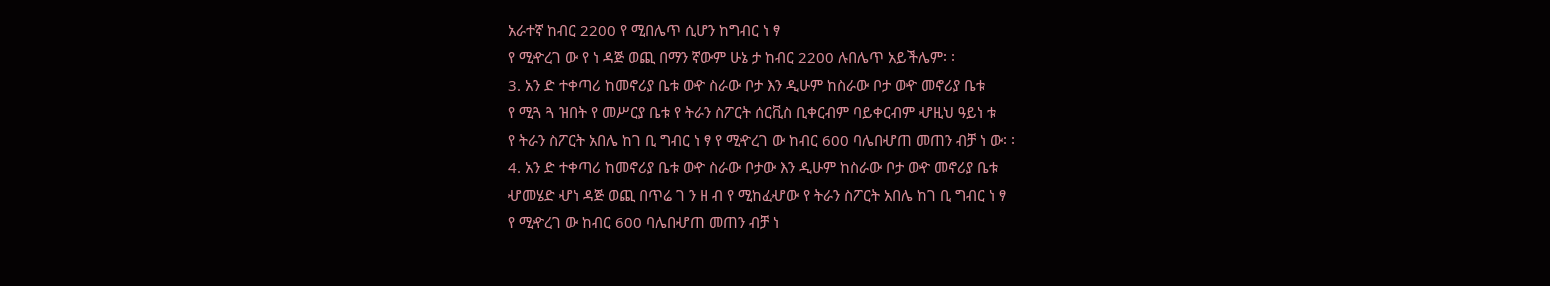አራተኛ ከብር 2200 የ ሚበሌጥ ሲሆን ከግብር ነ ፃ
የ ሚዯረገ ው የ ነ ዳጅ ወጪ በማን ኛውም ሁኔ ታ ከብር 2200 ሉበሌጥ አይችሌም፡ ፡
3. አን ድ ተቀጣሪ ከመኖሪያ ቤቱ ወዯ ስራው ቦታ እን ዲሁም ከስራው ቦታ ወዯ መኖሪያ ቤቱ
የ ሚጓ ጓ ዝበት የ መሥርያ ቤቱ የ ትራን ስፖርት ሰርቪስ ቢቀርብም ባይቀርብም ሇዚህ ዓይነ ቱ
የ ትራን ስፖርት አበሌ ከገ ቢ ግብር ነ ፃ የ ሚዯረገ ው ከብር 600 ባሌበሇጠ መጠን ብቻ ነ ው፡ ፡
4. አን ድ ተቀጣሪ ከመኖሪያ ቤቱ ወዯ ስራው ቦታው እን ዲሁም ከስራው ቦታ ወዯ መኖሪያ ቤቱ
ሇመሄድ ሇነ ዳጅ ወጪ በጥሬ ገ ን ዘ ብ የ ሚከፈሇው የ ትራን ስፖርት አበሌ ከገ ቢ ግብር ነ ፃ
የ ሚዯረገ ው ከብር 600 ባሌበሇጠ መጠን ብቻ ነ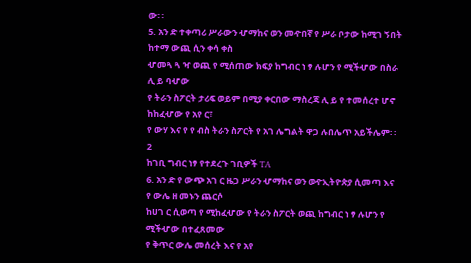ው፡ ፡
5. አን ድ ተቀጣሪ ሥራውን ሇማከና ወን መዯበኛ የ ሥራ ቦታው ከሚገ ኝበት ከተማ ውጪ ሲን ቀሳ ቀስ
ሇመጓ ጓ ዣ ወጪ የ ሚሰጠው ክፍያ ከግብር ነ ፃ ሉሆን የ ሚችሇው በስራ ሊ ይ ባሇው
የ ትራን ስፖርት ታሪፍ ወይም በሚያ ቀርበው ማስረጃ ሊ ይ የ ተመሰረተ ሆኖ ከከፈሇው የ አየ ር፣
የ ውሃ እና የ የ ብስ ትራን ስፖርት የ አገ ሌግልት ዋጋ ሉበሌጥ አይችሌም፡ ፡
2
ከገቢ ግብር ነፃ የተደረጉ ገቢዎች TA
6. አን ድ የ ውጭ አገ ር ዜጋ ሥራን ሇማከና ወን ወዯኢትዮጵያ ሲመጣ እና የ ውሌ ዘ መኑን ጨርሶ
ከሀገ ር ሲወጣ የ ሚከፈሇው የ ትራን ስፖርት ወጪ ከግብር ነ ፃ ሉሆን የ ሚችሇው በተፈጸመው
የ ቅጥር ውሌ መሰረት እና የ አየ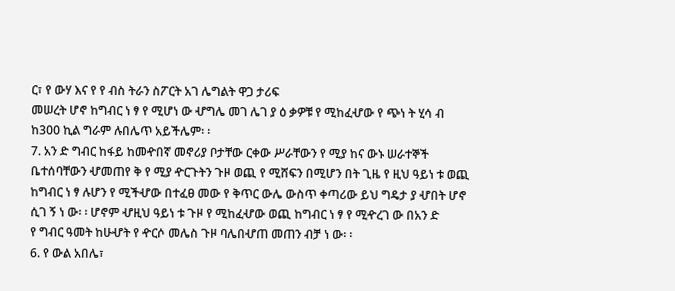ር፣ የ ውሃ እና የ የ ብስ ትራን ስፖርት አገ ሌግልት ዋጋ ታሪፍ
መሠረት ሆኖ ከግብር ነ ፃ የ ሚሆነ ው ሇግሌ መገ ሌገ ያ ዕ ቃዎቹ የ ሚከፈሇው የ ጭነ ት ሂሳ ብ
ከ300 ኪል ግራም ሉበሌጥ አይችሌም፡ ፡
7. አን ድ ግብር ከፋይ ከመዯበኛ መኖሪያ ቦታቸው ርቀው ሥራቸውን የ ሚያ ከና ውኑ ሠራተኞች
ቤተሰባቸውን ሇመጠየ ቅ የ ሚያ ዯርጉትን ጉዞ ወጪ የ ሚሸፍን በሚሆን በት ጊዜ የ ዚህ ዓይነ ቱ ወጪ
ከግብር ነ ፃ ሉሆን የ ሚችሇው በተፈፀ መው የ ቅጥር ውሌ ውስጥ ቀጣሪው ይህ ግዴታ ያ ሇበት ሆኖ
ሲገ ኝ ነ ው፡ ፡ ሆኖም ሇዚህ ዓይነ ቱ ጉዞ የ ሚከፈሇው ወጪ ከግብር ነ ፃ የ ሚዯረገ ው በአን ድ
የ ግብር ዓመት ከሁሇት የ ዯርሶ መሌስ ጉዞ ባሌበሇጠ መጠን ብቻ ነ ው፡ ፡
6. የ ውል አበሌ፣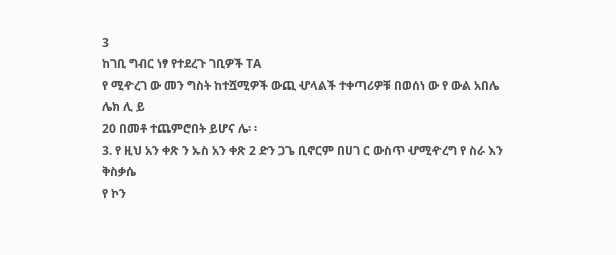3
ከገቢ ግብር ነፃ የተደረጉ ገቢዎች TA
የ ሚዯረገ ው መን ግስት ከተሿሚዎች ውጪ ሇላልች ተቀጣሪዎቹ በወሰነ ው የ ውል አበሌ ሌክ ሊ ይ
20 በመቶ ተጨምሮበት ይሆና ሌ፡ ፡
3. የ ዚህ አን ቀጽ ን ኡስ አን ቀጽ 2 ድን ጋጌ ቢኖርም በሀገ ር ውስጥ ሇሚዯረግ የ ስራ እን ቅስቃሴ
የ ኮን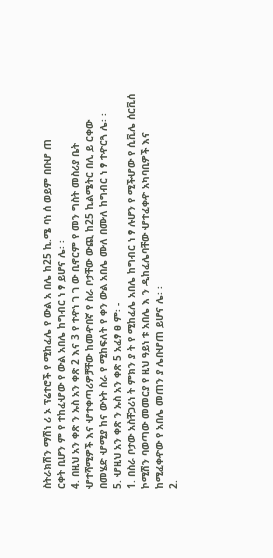ስትራክሽን ማሽነ ሪ ኦ ፕሬተሮች የ ሚከፈሌ የ ውል አ በሌ ከ25 ኪ.ሜ ባነ ሰ ወይም በበሇ ጠ
ርቀት ቢሆን ም የ ተከፈሇው የ ውል አበሌ ከግብር ነ ፃ ይሆና ሌ፡ ፡
4. በዚህ አን ቀጽ ን ኡስ አን ቀጽ 2 እና 3 የ ተዯነ ገ ገ ው ቢኖርም የ መን ግስት መስሪያ ቤት
ሇተሻሚዎች እና ሇተቀጣሪዎቻቸው ከመዯበኛ የ ስራ ቦታቸው ውጪ ከ25 ኪልሜትር በሊ ይ ርቀው
በመሄድ ሇሚያ ከና ውኑት ስራ የ ሚከፍለት የ ቀን ውል አበሌ ሙለ በሙለ ከግብር ነ ፃ ተዯርጓ ሌ፡ ፡
5. ሇዚህ አን ቀጽ ን ኡስ አን ቀጽ 5 አፈፃ ፀ ም፡ -
1. በስራ ቦታው አስቸጋሪነ ት ምክን ያ ት የ ሚከፈሌ አበሌ ከግብር ነ ፃ ሉሆን የ ሚችሇው የ ሲቪሌ ሰርቪሰ
ኮሚሽን ባወጣው መመርያ የ ዚህ ዓይነ ቱ አበሌ እ ን ዲከፈሌባቸው ሇተፈቀዯ አካባቢዎች እና
ከሚፈቀዯው የ አበሌ መጠን ያ ሌበሇጠ ይሆና ሌ፡ ፡
2.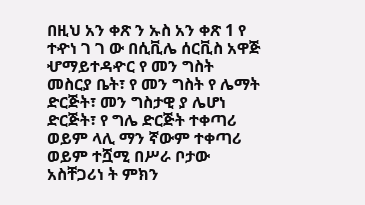በዚህ አን ቀጽ ን ኡስ አን ቀጽ 1 የ ተዯነ ገ ገ ው በሲቪሌ ሰርቪስ አዋጅ ሇማይተዳዯር የ መን ግስት
መስርያ ቤት፣ የ መን ግስት የ ሌማት ድርጅት፣ መን ግስታዊ ያ ሌሆነ ድርጅት፣ የ ግሌ ድርጅት ተቀጣሪ
ወይም ላሊ ማን ኛውም ተቀጣሪ ወይም ተሿሚ በሥራ ቦታው አስቸጋሪነ ት ምክን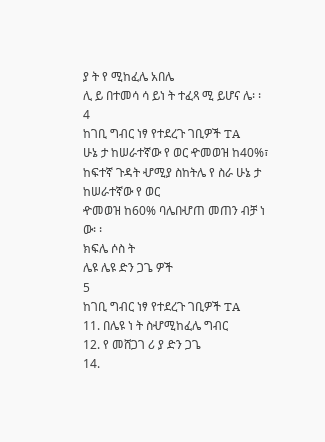ያ ት የ ሚከፈሌ አበሌ
ሊ ይ በተመሳ ሳ ይነ ት ተፈጻ ሚ ይሆና ሌ፡ ፡
4
ከገቢ ግብር ነፃ የተደረጉ ገቢዎች TA
ሁኔ ታ ከሠራተኛው የ ወር ዯመወዝ ከ40%፣ ከፍተኛ ጉዳት ሇሚያ ስከትሌ የ ስራ ሁኔ ታ ከሠራተኛው የ ወር
ዯመወዝ ከ60% ባሌበሇጠ መጠን ብቻ ነ ው፡ ፡
ክፍሌ ሶስ ት
ሌዩ ሌዩ ድን ጋጌ ዎች
5
ከገቢ ግብር ነፃ የተደረጉ ገቢዎች TA
11. በሌዩ ነ ት ስሇሚከፈሌ ግብር
12. የ መሸጋገ ሪ ያ ድን ጋጌ
14.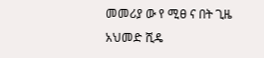መመሪያ ው የ ሚፀ ና በት ጊዜ
አህመድ ሺዴ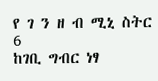የ ገ ን ዘ ብ ሚኒ ስትር
6
ከገቢ ግብር ነፃ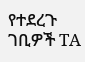የተደረጉ ገቢዎች TA